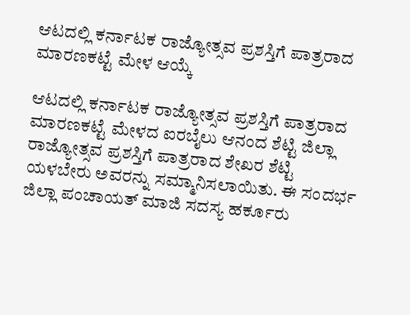ಆಟದಲ್ಲಿ ಕರ್ನಾಟಕ ರಾಜ್ಯೋತ್ಸವ ಪ್ರಶಸ್ತಿಗೆ ಪಾತ್ರರಾದ ಮಾರಣಕಟ್ಟೆ ಮೇಳ ಆಯ್ಕೆ

ಆಟದಲ್ಲಿ ಕರ್ನಾಟಕ ರಾಜ್ಯೋತ್ಸವ ಪ್ರಶಸ್ತಿಗೆ ಪಾತ್ರರಾದ ಮಾರಣಕಟ್ಟೆ ಮೇಳದ ಐರಬೈಲು ಆನಂದ ಶೆಟ್ಟಿ ಜಿಲ್ಲಾ ರಾಜ್ಯೋತ್ಸವ ಪ್ರಶಸ್ತಿಗೆ ಪಾತ್ರರಾದ ಶೇಖರ ಶೆಟ್ಟಿ ಯಳಬೇರು ಅವರನ್ನು ಸಮ್ಮಾನಿಸಲಾಯಿತು. ಈ ಸಂದರ್ಭ ಜಿಲ್ಲಾ ಪಂಚಾಯತ್ ಮಾಜಿ ಸದಸ್ಯ ಹರ್ಕೂರು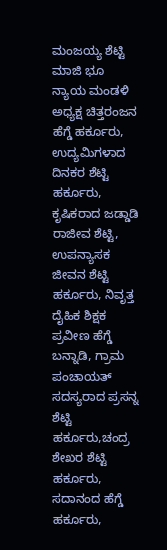ಮಂಜಯ್ಯ ಶೆಟ್ಟಿ ಮಾಜಿ ಭೂ ನ್ಯಾಯ ಮಂಡಳಿ ಅಧ್ಯಕ್ಷ ಚಿತ್ತರಂಜನ ಹೆಗ್ಡೆ ಹರ್ಕೂರು, ಉದ್ಯಮಿಗಳಾದ ದಿನಕರ ಶೆಟ್ಟಿ ಹರ್ಕೂರು, ಕೃಷಿಕರಾದ ಜಡ್ಡಾಡಿ ರಾಜೀವ ಶೆಟ್ಟಿ, ಉಪನ್ಯಾಸಕ ಜೀವನ ಶೆಟ್ಟಿ ಹರ್ಕೂರು, ನಿವೃತ್ತ ದೈಹಿಕ ಶಿಕ್ಷಕ ಪ್ರವೀಣ ಹೆಗ್ಡೆ ಬನ್ನಾಡಿ, ಗ್ರಾಮ ಪಂಚಾಯತ್ ಸದಸ್ಯರಾದ ಪ್ರಸನ್ನ ಶೆಟ್ಟಿ ಹರ್ಕೂರು,ಚಂದ್ರ ಶೇಖರ ಶೆಟ್ಟಿ ಹರ್ಕೂರು, ಸದಾನಂದ ಹೆಗ್ಡೆ ಹರ್ಕೂರು,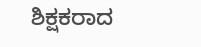ಶಿಕ್ಷಕರಾದ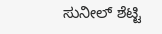ಸುನೀಲ್ ಶೆಟ್ಟಿ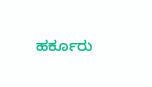ಹರ್ಕೂರು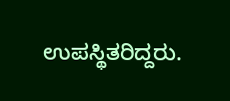ಉಪಸ್ಥಿತರಿದ್ದರು.